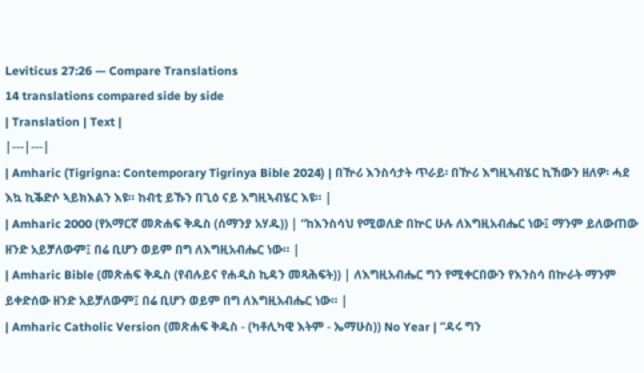Leviticus 27:26 — Compare Translations
14 translations compared side by side
| Translation | Text |
|---|---|
| Amharic (Tigrigna: Contemporary Tigrinya Bible 2024) | በዅሪ እንስሳታት ጥራይ፡ በዅሪ እግዚኣብሄር ኪኸውን ዘለዎ፡ ሓደ እኳ ኪቕድሶ ኣይክእልን እዩ። ከብቲ ይኹን በጊዕ ናይ እግዚኣብሄር እዩ። |
| Amharic 2000 (የአማርኛ መጽሐፍ ቅዱስ (ሰማንያ አሃዱ)) | “ከእንስሳህ የሚወለድ በኵር ሁሉ ለእግዚአብሔር ነው፤ ማንም ይለውጠው ዘንድ አይቻለውም፤ በሬ ቢሆን ወይም በግ ለእግዚአብሔር ነው። |
| Amharic Bible (መጽሐፍ ቅዱስ (የብሉይና የሐዲስ ኪዳን መጻሕፍት)) | ለእግዚአብሔር ግን የሚቀርበውን የእንስሳ በኵራት ማንም ይቀድሰው ዘንድ አይቻለውም፤ በሬ ቢሆን ወይም በግ ለእግዚአብሔር ነው። |
| Amharic Catholic Version (መጽሐፍ ቅዱስ - (ካቶሊካዊ እትም - ኤማሁስ)) No Year | “ዳሩ ግን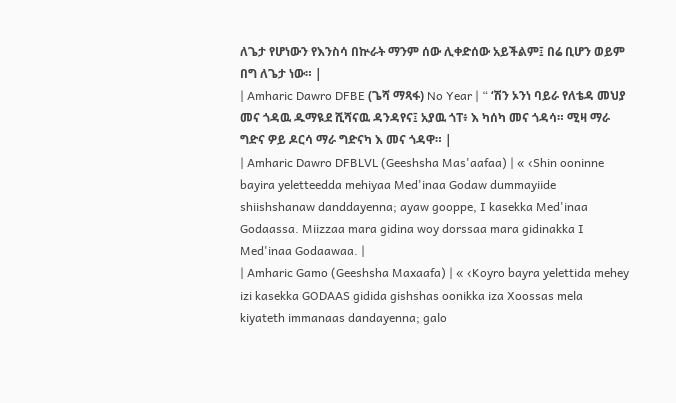ለጌታ የሆነውን የእንስሳ በኵራት ማንም ሰው ሊቀድሰው አይችልም፤ በሬ ቢሆን ወይም በግ ለጌታ ነው። |
| Amharic Dawro DFBE (ጌሻ ማጻፋ) No Year | “ ‘ሽን ኦንነ ባይራ የለቴዳ መህያ መና ጎዳዉ ዱማዪደ ሺሻናዉ ዳንዳየና፤ አያዉ ጎፐ፥ እ ካሰካ መና ጎዳሳ። ሚዛ ማራ ግድና ዎይ ዶርሳ ማራ ግድናካ እ መና ጎዳዋ። |
| Amharic Dawro DFBLVL (Geeshsha Mas'aafaa) | « ‹Shin ooninne bayira yeletteedda mehiyaa Med'inaa Godaw dummayiide shiishshanaw danddayenna; ayaw gooppe, I kasekka Med'inaa Godaassa. Miizzaa mara gidina woy dorssaa mara gidinakka I Med'inaa Godaawaa. |
| Amharic Gamo (Geeshsha Maxaafa) | « ‹Koyro bayra yelettida mehey izi kasekka GODAAS gidida gishshas oonikka iza Xoossas mela kiyateth immanaas dandayenna; galo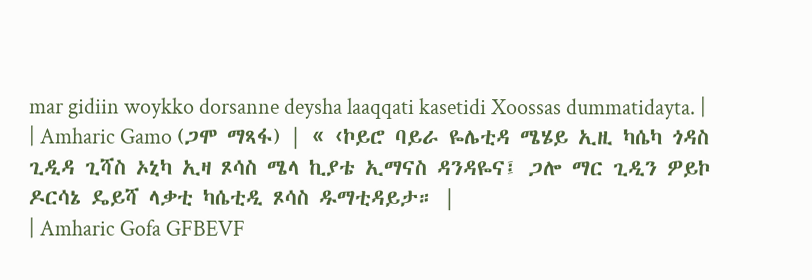mar gidiin woykko dorsanne deysha laaqqati kasetidi Xoossas dummatidayta. |
| Amharic Gamo (ጋሞ ማጻፋ) | « ‹ኮይሮ ባይራ ዬሌቲዳ ሜሄይ ኢዚ ካሴካ ጎዳስ ጊዲዳ ጊሻስ ኦኒካ ኢዛ ጾሳስ ሜላ ኪያቴ ኢማናስ ዳንዳዬና፤ ጋሎ ማር ጊዲን ዎይኮ ዶርሳኔ ዴይሻ ላቃቲ ካሴቲዲ ጾሳስ ዱማቲዳይታ። |
| Amharic Gofa GFBEVF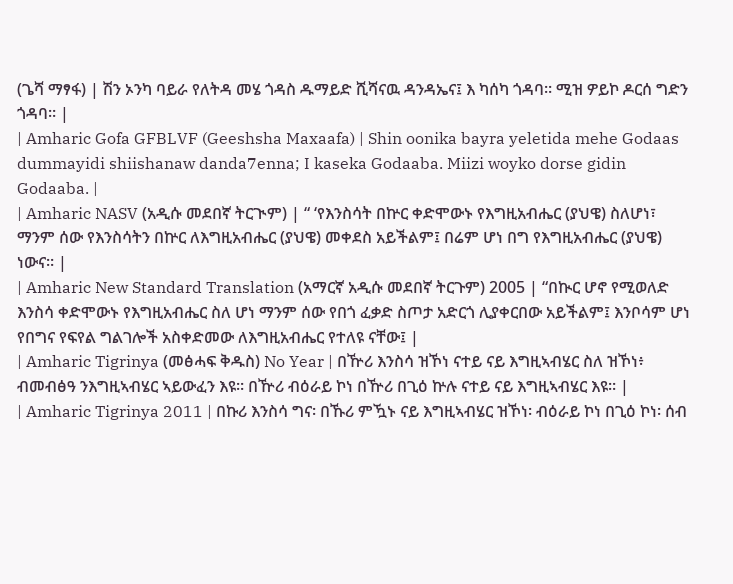(ጌሻ ማፃፋ) | ሽን ኦንካ ባይራ የለትዳ መሄ ጎዳስ ዱማይድ ሺሻናዉ ዳንዳኤና፤ እ ካሰካ ጎዳባ። ሚዝ ዎይኮ ዶርሰ ግድን ጎዳባ። |
| Amharic Gofa GFBLVF (Geeshsha Maxaafa) | Shin oonika bayra yeletida mehe Godaas dummayidi shiishanaw danda7enna; I kaseka Godaaba. Miizi woyko dorse gidin Godaaba. |
| Amharic NASV (አዲሱ መደበኛ ትርጒም) | “ ‘የእንስሳት በኵር ቀድሞውኑ የእግዚአብሔር (ያህዌ) ስለሆነ፣ ማንም ሰው የእንስሳትን በኵር ለእግዚአብሔር (ያህዌ) መቀደስ አይችልም፤ በሬም ሆነ በግ የእግዚአብሔር (ያህዌ) ነውና። |
| Amharic New Standard Translation (አማርኛ አዲሱ መደበኛ ትርጉም) 2005 | “በኲር ሆኖ የሚወለድ እንስሳ ቀድሞውኑ የእግዚአብሔር ስለ ሆነ ማንም ሰው የበጎ ፈቃድ ስጦታ አድርጎ ሊያቀርበው አይችልም፤ እንቦሳም ሆነ የበግና የፍየል ግልገሎች አስቀድመው ለእግዚአብሔር የተለዩ ናቸው፤ |
| Amharic Tigrinya (መፅሓፍ ቅዱስ) No Year | በዅሪ እንስሳ ዝኾነ ናተይ ናይ እግዚኣብሄር ስለ ዝኾነ፥ ብመብፅዓ ንእግዚኣብሄር ኣይውፈን እዩ። በዅሪ ብዕራይ ኮነ በዅሪ በጊዕ ኵሉ ናተይ ናይ እግዚኣብሄር እዩ። |
| Amharic Tigrinya 2011 | በኩሪ እንስሳ ግና፡ በኹሪ ምዃኑ ናይ እግዚኣብሄር ዝኾነ፡ ብዕራይ ኮነ በጊዕ ኮነ፡ ሰብ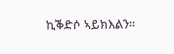ኪቕድሶ ኣይክእልን።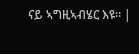ናይ ኣግዚኣብሄር እዩ። |